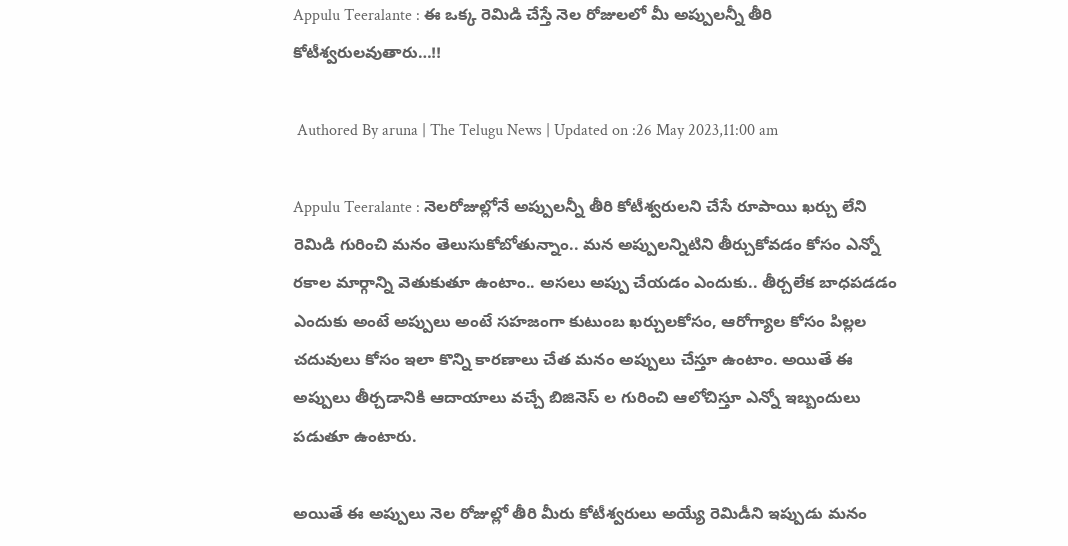Appulu Teeralante : ఈ ఒక్క రెమిడి చేస్తే నెల రోజులలో మీ అప్పులన్నీ తీరి కోటీశ్వరులవుతారు…!!

 Authored By aruna | The Telugu News | Updated on :26 May 2023,11:00 am

Appulu Teeralante : నెలరోజుల్లోనే అప్పులన్నీ తీరి కోటీశ్వరులని చేసే రూపాయి ఖర్చు లేని రెమిడి గురించి మనం తెలుసుకోబోతున్నాం.. మన అప్పులన్నిటిని తీర్చుకోవడం కోసం ఎన్నో రకాల మార్గాన్ని వెతుకుతూ ఉంటాం.. అసలు అప్పు చేయడం ఎందుకు.. తీర్చలేక బాధపడడం ఎందుకు అంటే అప్పులు అంటే సహజంగా కుటుంబ ఖర్చులకోసం, ఆరోగ్యాల కోసం పిల్లల చదువులు కోసం ఇలా కొన్ని కారణాలు చేత మనం అప్పులు చేస్తూ ఉంటాం. అయితే ఈ అప్పులు తీర్చడానికి ఆదాయాలు వచ్చే బిజినెస్ ల గురించి ఆలోచిస్తూ ఎన్నో ఇబ్బందులు పడుతూ ఉంటారు.

అయితే ఈ అప్పులు నెల రోజుల్లో తీరి మీరు కోటీశ్వరులు అయ్యే రెమిడీని ఇప్పుడు మనం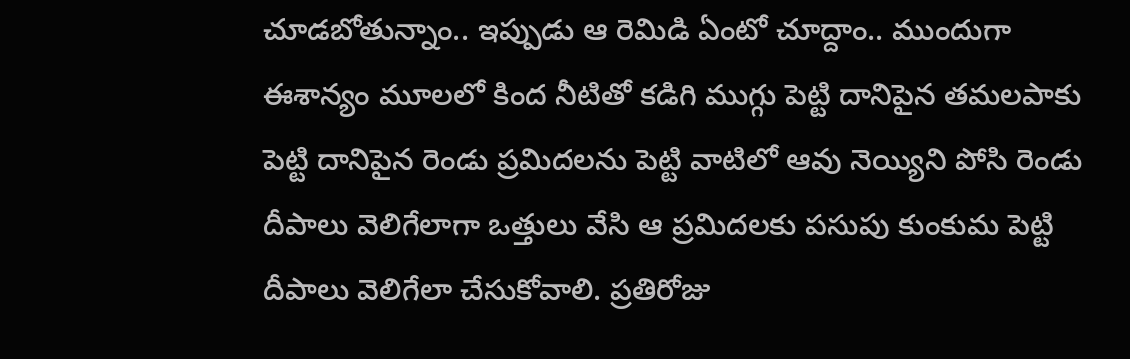చూడబోతున్నాం.. ఇప్పుడు ఆ రెమిడి ఏంటో చూద్దాం.. ముందుగా ఈశాన్యం మూలలో కింద నీటితో కడిగి ముగ్గు పెట్టి దానిపైన తమలపాకు పెట్టి దానిపైన రెండు ప్రమిదలను పెట్టి వాటిలో ఆవు నెయ్యిని పోసి రెండు దీపాలు వెలిగేలాగా ఒత్తులు వేసి ఆ ప్రమిదలకు పసుపు కుంకుమ పెట్టి దీపాలు వెలిగేలా చేసుకోవాలి. ప్రతిరోజు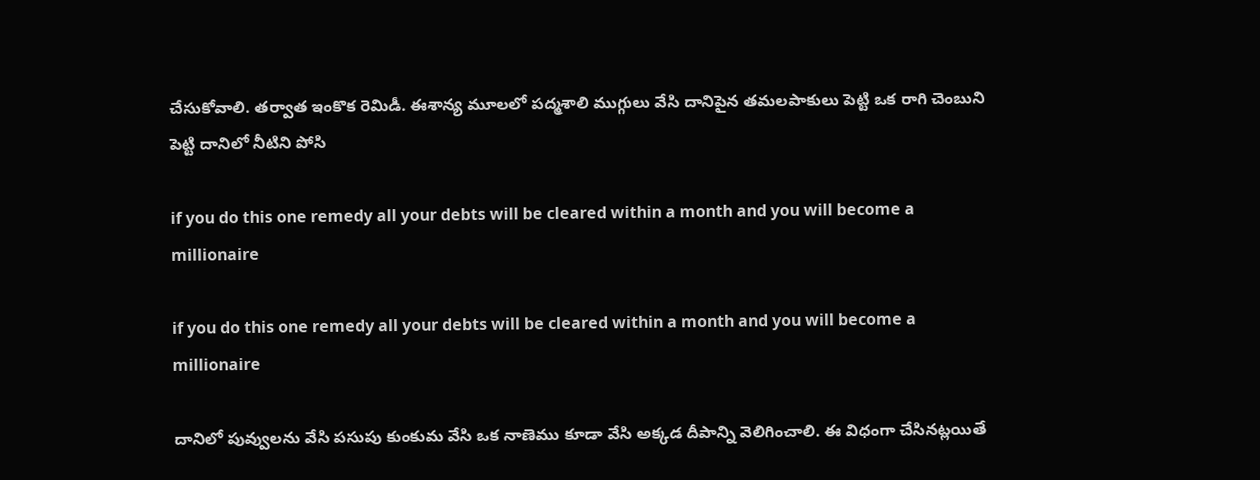చేసుకోవాలి. తర్వాత ఇంకొక రెమిడీ. ఈశాన్య మూలలో పద్మశాలి ముగ్గులు వేసి దానిపైన తమలపాకులు పెట్టి ఒక రాగి చెంబుని పెట్టి దానిలో నీటిని పోసి

if you do this one remedy all your debts will be cleared within a month and you will become a millionaire

if you do this one remedy all your debts will be cleared within a month and you will become a millionaire

దానిలో పువ్వులను వేసి పసుపు కుంకుమ వేసి ఒక నాణెము కూడా వేసి అక్కడ దీపాన్ని వెలిగించాలి. ఈ విధంగా చేసినట్లయితే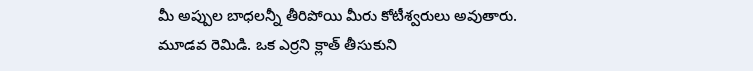మీ అప్పుల బాధలన్నీ తీరిపోయి మీరు కోటీశ్వరులు అవుతారు.
మూడవ రెమిడి. ఒక ఎర్రని క్లాత్ తీసుకుని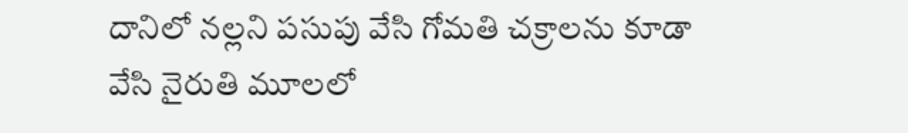దానిలో నల్లని పసుపు వేసి గోమతి చక్రాలను కూడా వేసి నైరుతి మూలలో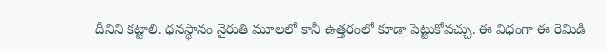దీనిని కట్టాలి. ధనస్థానం నైరుతి మూలలో కానీ ఉత్తరంలో కూడా పెట్టుకోవచ్చు. ఈ విధంగా ఈ రెమిడి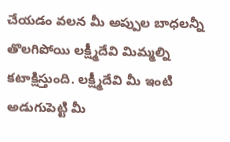చేయడం వలన మీ అప్పుల బాధలన్నీ తొలగిపోయి లక్ష్మీదేవి మిమ్మల్ని కటాక్షిస్తుంది. లక్ష్మీదేవి మీ ఇంటి అడుగుపెట్టి మీ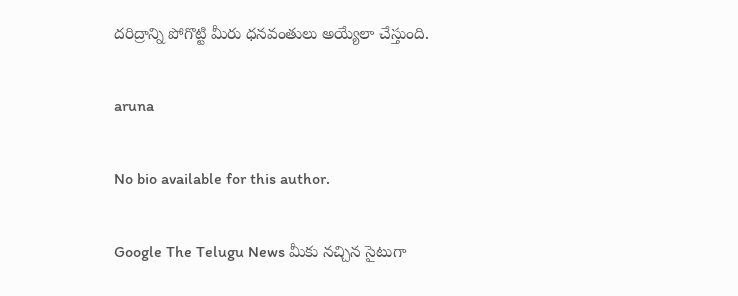దరిద్రాన్ని పోగొట్టి మీరు ధనవంతులు అయ్యేలా చేస్తుంది.

aruna

No bio available for this author.

Google The Telugu News మీకు నచ్చిన సైటుగా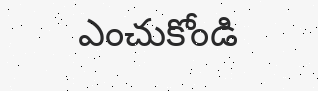ఎంచుకోండి